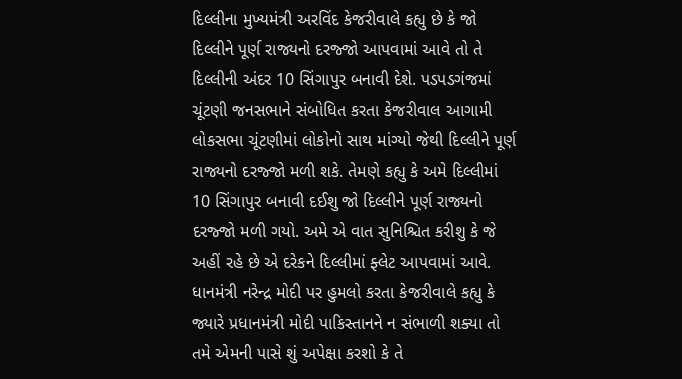દિલ્લીના મુખ્યમંત્રી અરવિંદ કેજરીવાલે કહ્યુ છે કે જો દિલ્લીને પૂર્ણ રાજ્યનો દરજ્જો આપવામાં આવે તો તે દિલ્લીની અંદર 10 સિંગાપુર બનાવી દેશે. પડપડગંજમાં ચૂંટણી જનસભાને સંબોધિત કરતા કેજરીવાલ આગામી લોકસભા ચૂંટણીમાં લોકોનો સાથ માંગ્યો જેથી દિલ્લીને પૂર્ણ રાજ્યનો દરજ્જો મળી શકે. તેમણે કહ્યુ કે અમે દિલ્લીમાં 10 સિંગાપુર બનાવી દઈશુ જો દિલ્લીને પૂર્ણ રાજ્યનો દરજ્જો મળી ગયો. અમે એ વાત સુનિશ્ચિત કરીશુ કે જે અહીં રહે છે એ દરેકને દિલ્લીમાં ફ્લેટ આપવામાં આવે.
ધાનમંત્રી નરેન્દ્ર મોદી પર હુમલો કરતા કેજરીવાલે કહ્યુ કે જ્યારે પ્રધાનમંત્રી મોદી પાકિસ્તાનને ન સંભાળી શક્યા તો તમે એમની પાસે શું અપેક્ષા કરશો કે તે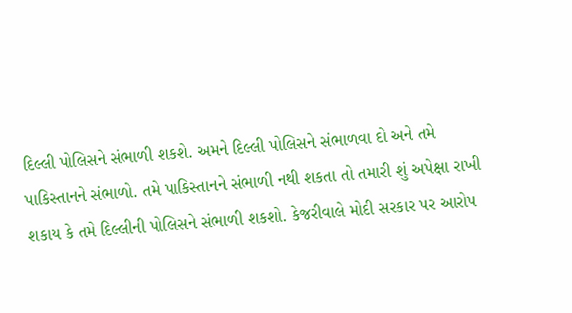દિલ્લી પોલિસને સંભાળી શકશે. અમને દિલ્લી પોલિસને સંભાળવા દો અને તમે પાકિસ્તાનને સંભાળો. તમે પાકિસ્તાનને સંભાળી નથી શકતા તો તમારી શું અપેક્ષા રાખી શકાય કે તમે દિલ્લીની પોલિસને સંભાળી શકશો. કેજરીવાલે મોદી સરકાર પર આરોપ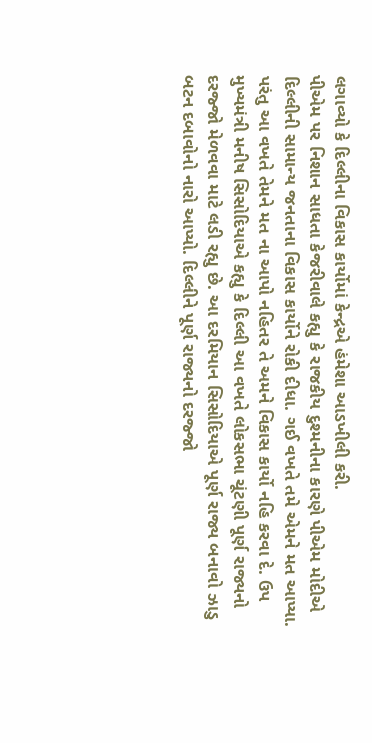લગાવ્યો કે દિલ્લીના વિકાસ કાર્યોમાં કેન્દ્રએ હંમેશા આડખીલી કરી.
પીએમ પર નિશાન સાધતા કેજરીવાલે કહ્યુ કે રાજકીય દુશ્મનીના કારણે પીએમ મોદીએ દિલ્લીની સામાન્ય જનતાના વિકાસ કાર્યોને રોકી દીધા. ગઈ વખતે તમે એમને મત આપ્યા. પરંતુ આ વખતે તેમને મત ના આપો નહિતર તે અમને વિકાસ કાર્યો નહિ કરવા દે. ઉપ મુખ્યમંત્રી મનીષ સિસોદિયાએ કહ્યુ કે દિલ્લી આ વખતે લોકસભા ચૂંટણી પૂર્ણ રાજ્યનો દરજ્જો મેળવવા માટે લડી રહ્યુ છે. આ દરમિયાન સિસોદિયાએ પૂર્ણ રાજ્ય બનાવો ઝાડુ બટન દબાવોનો નારો આપ્યો. દિલ્લીને પૂર્ણ રાજ્યનો દરજ્જો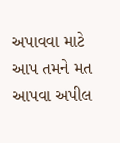અપાવવા માટે આપ તમને મત આપવા અપીલ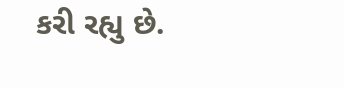કરી રહ્યુ છે.